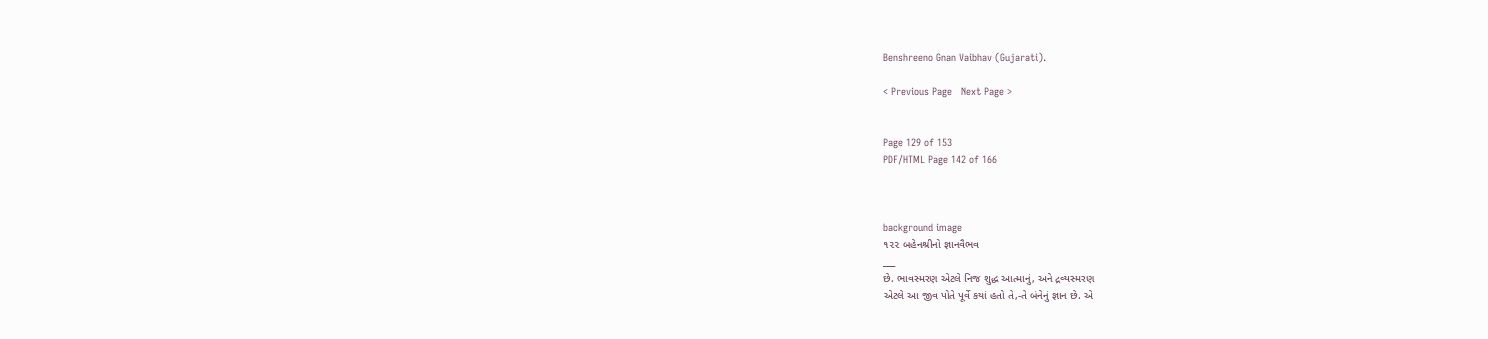Benshreeno Gnan Vaibhav (Gujarati).

< Previous Page   Next Page >


Page 129 of 153
PDF/HTML Page 142 of 166



background image
૧૨૨ બહેનશ્રીનો જ્ઞાનવૈભવ
___
છે. ભાવસ્મરણ એટલે નિજ શુદ્ધ આત્માનું, અને દ્રવ્યસ્મરણ
એટલે આ જીવ પોતે પૂર્વે કયાં હતો તે,-તે બંનેનું જ્ઞાન છે. એ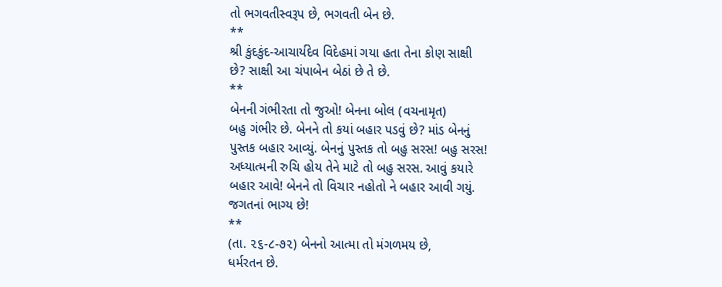તો ભગવતીસ્વરૂપ છે, ભગવતી બેન છે.
**
શ્રી કુંદકુંદ-આચાર્યદેવ વિદેહમાં ગયા હતા તેના કોણ સાક્ષી
છે? સાક્ષી આ ચંપાબેન બેઠાં છે તે છે.
**
બેનની ગંભીરતા તો જુઓ! બેનના બોલ (વચનામૃત)
બહુ ગંભીર છે. બેનને તો કયાં બહાર પડવું છે? માંડ બેનનું
પુસ્તક બહાર આવ્યું. બેનનું પુસ્તક તો બહુ સરસ! બહુ સરસ!
અધ્યાત્મની રુચિ હોય તેને માટે તો બહુ સરસ. આવું કયારે
બહાર આવે! બેનને તો વિચાર નહોતો ને બહાર આવી ગયું.
જગતનાં ભાગ્ય છે!
**
(તા. ૨૬-૮-૭૨) બેનનો આત્મા તો મંગળમય છે,
ધર્મરતન છે.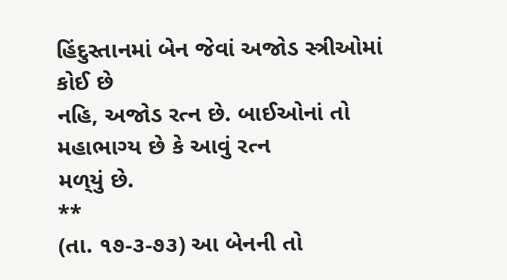હિંદુસ્તાનમાં બેન જેવાં અજોડ સ્ત્રીઓમાં કોઈ છે
નહિ, અજોડ રત્ન છે. બાઈઓનાં તો મહાભાગ્ય છે કે આવું રત્ન
મળ્‌યું છે.
**
(તા. ૧૭-૩-૭૩) આ બેનની તો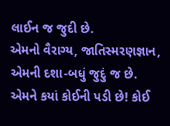લાઈન જ જુદી છે.
એમનો વૈરાગ્ય, જાતિસ્મરણજ્ઞાન, એમની દશા-બધું જુદું જ છે.
એમને કયાં કોઈની પડી છે! કોઈ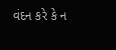વંદન કરે કે ન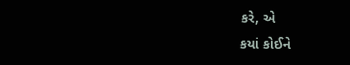કરે, એ
કયાં કોઈને